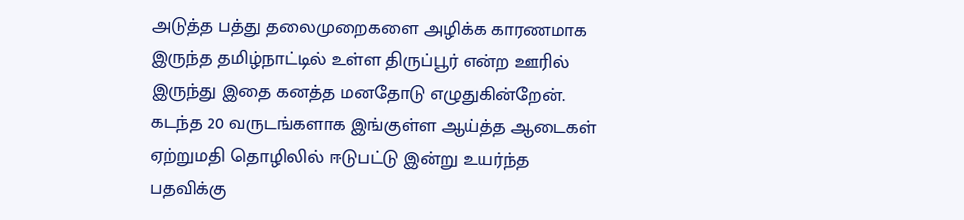அடுத்த பத்து தலைமுறைகளை அழிக்க காரணமாக இருந்த தமிழ்நாட்டில் உள்ள திருப்பூர் என்ற ஊரில் இருந்து இதை கனத்த மனதோடு எழுதுகின்றேன். கடந்த 20 வருடங்களாக இங்குள்ள ஆய்த்த ஆடைகள் ஏற்றுமதி தொழிலில் ஈடுபட்டு இன்று உயர்ந்த பதவிக்கு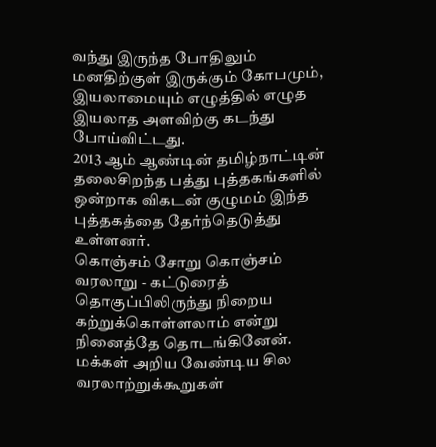வந்து இருந்த போதிலும் மனதிற்குள் இருக்கும் கோபமும், இயலாமையும் எழுத்தில் எழுத இயலாத அளவிற்கு கடந்து போய்விட்டது.
2013 ஆம் ஆண்டின் தமிழ்நாட்டின் தலைசிறந்த பத்து புத்தகங்களில் ஒன்றாக விகடன் குழுமம் இந்த புத்தகத்தை தேர்ந்தெடுத்து உள்ளனர்.
கொஞ்சம் சோறு கொஞ்சம் வரலாறு - கட்டுரைத் தொகுப்பிலிருந்து நிறைய கற்றுக்கொள்ளலாம் என்று நினைத்தே தொடங்கினேன். மக்கள் அறிய வேண்டிய சில வரலாற்றுக்கூறுகள்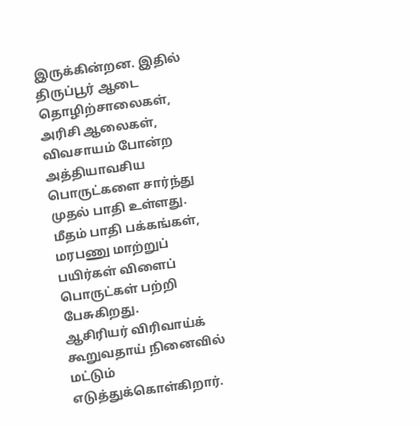இருக்கின்றன. இதில் திருப்பூர் ஆடை தொழிற்சாலைகள், அரிசி ஆலைகள், விவசாயம் போன்ற அத்தியாவசிய பொருட்களை சார்ந்து முதல் பாதி உள்ளது. மீதம் பாதி பக்கங்கள், மரபணு மாற்றுப் பயிர்கள் விளைப் பொருட்கள் பற்றி பேசுகிறது.
ஆசிரியர் விரிவாய்க் கூறுவதாய் நினைவில் மட்டும் எடுத்துக்கொள்கிறார்.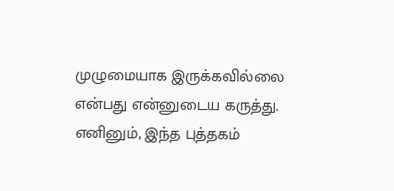முழுமையாக இருக்கவில்லை என்பது என்னுடைய கருத்து. எனினும், இந்த புத்தகம்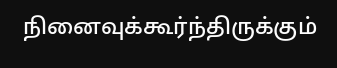நினைவுக்கூர்ந்திருக்கும்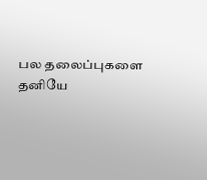பல தலைப்புகளை தனியே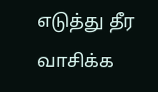எடுத்து தீர வாசிக்க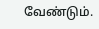வேண்டும்.